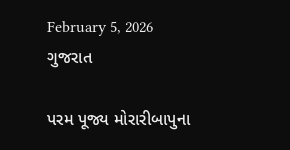February 5, 2026
ગુજરાત

પરમ પૂજ્ય મોરારીબાપુના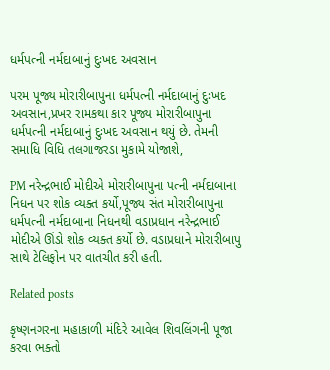ધર્મપત્ની નર્મદાબાનું દુઃખદ અવસાન

પરમ પૂજ્ય મોરારીબાપુના ધર્મપત્ની નર્મદાબાનું દુઃખદ અવસાન,પ્રખર રામકથા કાર પૂજ્ય મોરારીબાપુના ધર્મપત્ની નર્મદાબાનું દુઃખદ અવસાન થયું છે. તેમની સમાધિ વિધિ તલગાજરડા મુકામે યોજાશે,

PM નરેન્દ્રભાઈ મોદીએ મોરારીબાપુના પત્ની નર્મદાબાના નિધન પર શોક વ્યક્ત કર્યો,પૂજ્ય સંત મોરારીબાપુના ધર્મપત્ની નર્મદાબાના નિધનથી વડાપ્રધાન નરેન્દ્રભાઈ મોદીએ ઊંડો શોક વ્યક્ત કર્યો છે. વડાપ્રધાને મોરારીબાપુ સાથે ટેલિફોન પર વાતચીત કરી હતી.

Related posts

કૃષ્ણનગરના મહાકાળી મંદિરે આવેલ શિવલિંગની પૂજા કરવા ભક્તો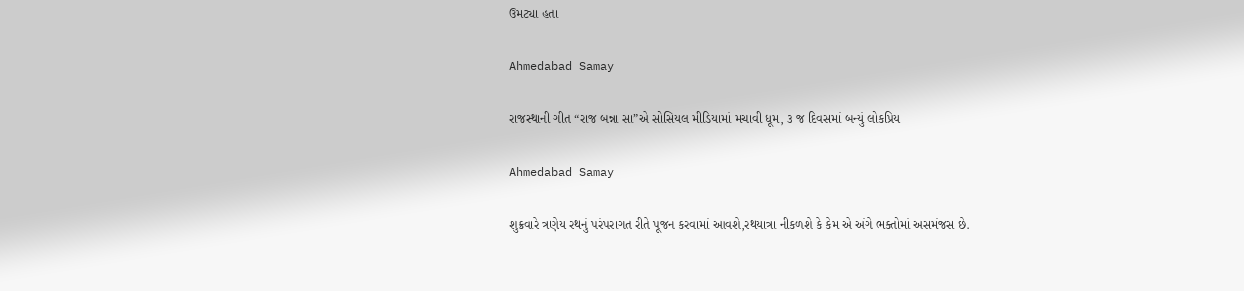ઉમટ્યા હતા

Ahmedabad Samay

રાજસ્થાની ગીત “રાજ બન્ના સા”એ સોસિયલ મીડિયામાં મચાવી ધૂમ, ૩ જ દિવસમાં બન્યું લોકપ્રિય

Ahmedabad Samay

શુક્રવારે ત્રણેય રથનું પરંપરાગત રીતે પૂજન કરવામાં આવશે,રથયાત્રા નીકળશે કે કેમ એ અંગે ભક્તોમાં અસમંજસ છે.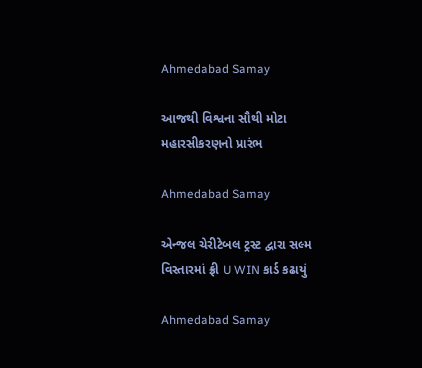Ahmedabad Samay

આજથી વિશ્વના સૌથી મોટા મહારસીકરણનો પ્રારંભ

Ahmedabad Samay

એન્જલ ચેરીટેબલ ટ્રસ્ટ દ્વારા સલ્મ વિસ્તારમાં ફ્રી U WIN કાર્ડ કઢાયું

Ahmedabad Samay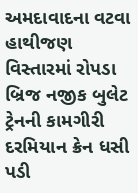અમદાવાદના વટવા હાથીજણ વિસ્તારમાં રોપડા બ્રિજ નજીક બુલેટ ટ્રેનની કામગીરી દરમિયાન ક્રેન ધસી પડી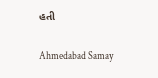હતી

Ahmedabad Samay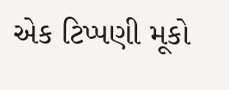એક ટિપ્પણી મૂકો